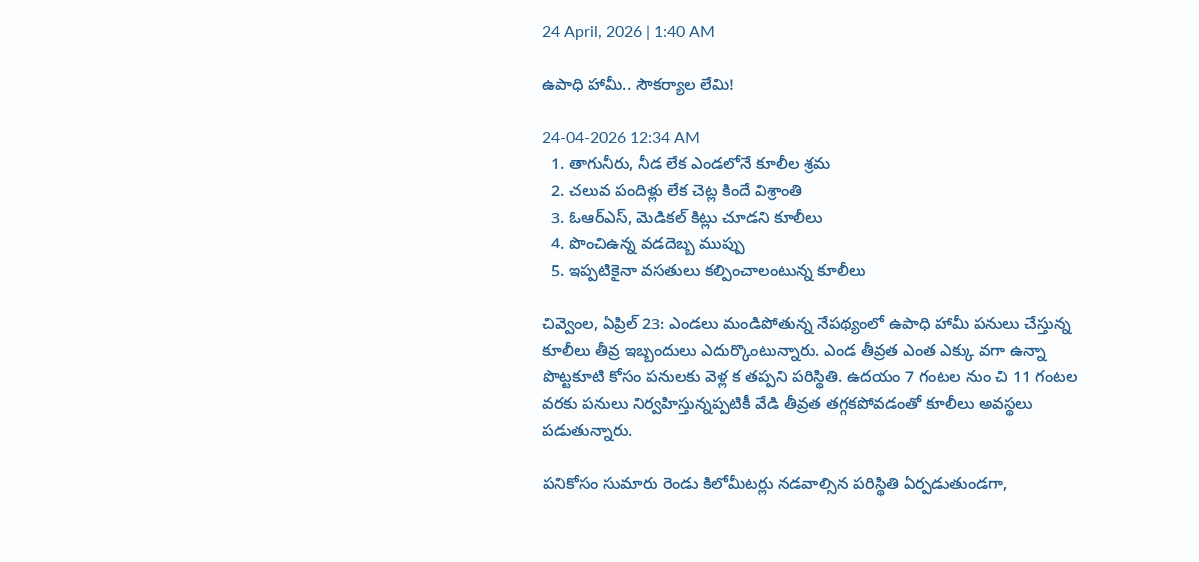24 April, 2026 | 1:40 AM

ఉపాధి హామీ.. సౌకర్యాల లేమి!

24-04-2026 12:34 AM
  1. తాగునీరు, నీడ లేక ఎండలోనే కూలీల శ్రమ
  2. చలువ పందిళ్లు లేక చెట్ల కిందే విశ్రాంతి
  3. ఓఆర్‌ఎస్, మెడికల్ కిట్లు చూడని కూలీలు
  4. పొంచిఉన్న వడదెబ్బ ముప్పు
  5. ఇప్పటికైనా వసతులు కల్పించాలంటున్న కూలీలు

చివ్వెంల, ఏప్రిల్ 23: ఎండలు మండిపోతున్న నేపథ్యంలో ఉపాధి హామీ పనులు చేస్తున్న కూలీలు తీవ్ర ఇబ్బందులు ఎదుర్కొంటున్నారు. ఎండ తీవ్రత ఎంత ఎక్కు వగా ఉన్నా పొట్టకూటి కోసం పనులకు వెళ్ల క తప్పని పరిస్థితి. ఉదయం 7 గంటల నుం చి 11 గంటల వరకు పనులు నిర్వహిస్తున్నప్పటికీ వేడి తీవ్రత తగ్గకపోవడంతో కూలీలు అవస్థలు పడుతున్నారు.

పనికోసం సుమారు రెండు కిలోమీటర్లు నడవాల్సిన పరిస్థితి ఏర్పడుతుండగా,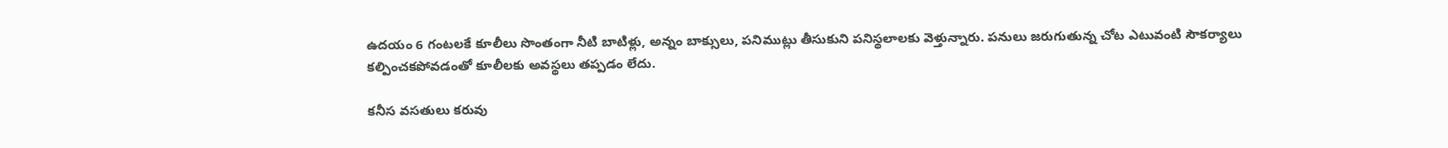ఉదయం 6 గంటలకే కూలీలు సొంతంగా నీటి బాటిళ్లు, అన్నం బాక్సులు, పనిముట్లు తీసుకుని పనిస్థలాలకు వెళ్తున్నారు. పనులు జరుగుతున్న చోట ఎటువంటి సౌకర్యాలు కల్పించకపోవడంతో కూలీలకు అవస్థలు తప్పడం లేదు.

కనీస వసతులు కరువు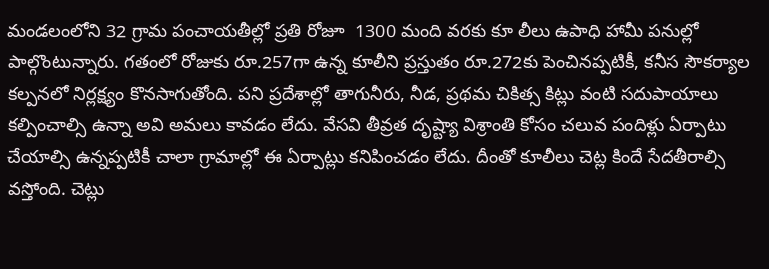మండలంలోని 32 గ్రామ పంచాయతీల్లో ప్రతి రోజూ  1300 మంది వరకు కూ లీలు ఉపాధి హామీ పనుల్లో పాల్గొంటున్నారు. గతంలో రోజుకు రూ.257గా ఉన్న కూలీని ప్రస్తుతం రూ.272కు పెంచినప్పటికీ, కనీస సౌకర్యాల కల్పనలో నిర్లక్ష్యం కొనసాగుతోంది. పని ప్రదేశాల్లో తాగునీరు, నీడ, ప్రథమ చికిత్స కిట్లు వంటి సదుపాయాలు కల్పించాల్సి ఉన్నా అవి అమలు కావడం లేదు. వేసవి తీవ్రత దృష్ట్యా విశ్రాంతి కోసం చలువ పందిళ్లు ఏర్పాటు చేయాల్సి ఉన్నప్పటికీ చాలా గ్రామాల్లో ఈ ఏర్పాట్లు కనిపించడం లేదు. దీంతో కూలీలు చెట్ల కిందే సేదతీరాల్సి వస్తోంది. చెట్లు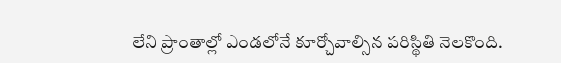లేని ప్రాంతాల్లో ఎండలోనే కూర్చోవాల్సిన పరిస్థితి నెలకొంది.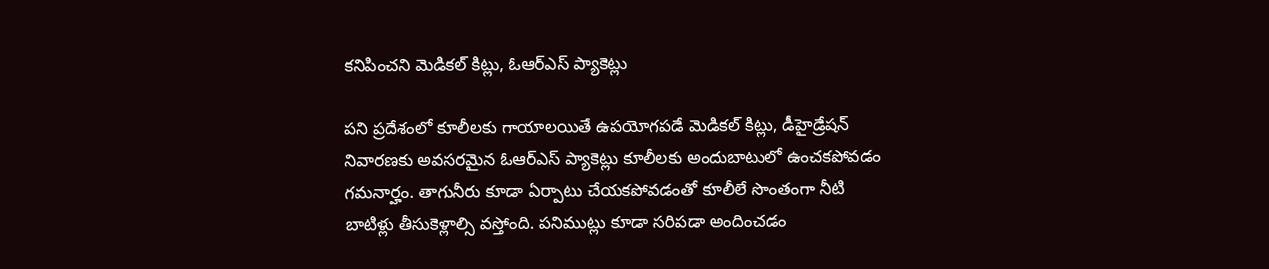కనిపించని మెడికల్ కిట్లు, ఓఆర్‌ఎస్ ప్యాకెట్లు

పని ప్రదేశంలో కూలీలకు గాయాలయితే ఉపయోగపడే మెడికల్ కిట్లు, డీహైడ్రేషన్ నివారణకు అవసరమైన ఓఆర్‌ఎస్ ప్యాకెట్లు కూలీలకు అందుబాటులో ఉంచకపోవడం గమనార్హం. తాగునీరు కూడా ఏర్పాటు చేయకపోవడంతో కూలీలే సొంతంగా నీటి బాటిళ్లు తీసుకెళ్లాల్సి వస్తోంది. పనిముట్లు కూడా సరిపడా అందించడం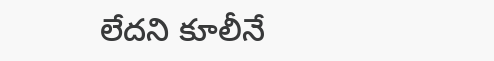లేదని కూలీనే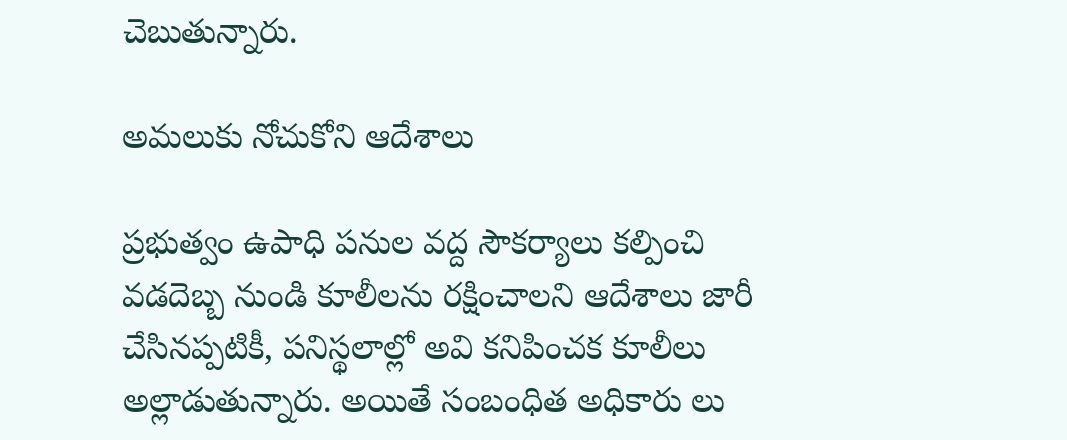చెబుతున్నారు.

అమలుకు నోచుకోని ఆదేశాలు

ప్రభుత్వం ఉపాధి పనుల వద్ద సౌకర్యాలు కల్పించి వడదెబ్బ నుండి కూలీలను రక్షించాలని ఆదేశాలు జారీ చేసినప్పటికీ, పనిస్థలాల్లో అవి కనిపించక కూలీలు అల్లాడుతున్నారు. అయితే సంబంధిత అధికారు లు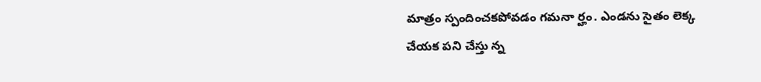మాత్రం స్పందించకపోవడం గమనా ర్హం. ఎండను సైతం లెక్క చేయక పని చేస్తు న్న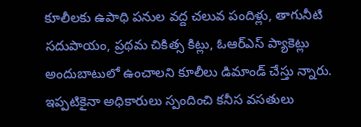కూలీలకు ఉపాధి పనుల వద్ద చలువ పందిళ్లు, తాగునీటి సదుపాయం, ప్రథమ చికిత్స కిట్లు, ఓఆర్‌ఎస్ ప్యాకెట్లు అందుబాటులో ఉంచాలని కూలీలు డిమాండ్ చేస్తు న్నారు. ఇప్పటికైనా అధికారులు స్పందించి కనీస వసతులు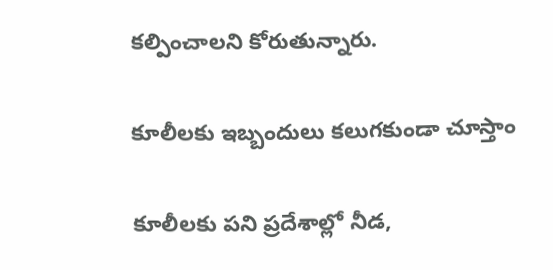కల్పించాలని కోరుతున్నారు.

కూలీలకు ఇబ్బందులు కలుగకుండా చూస్తాం

కూలీలకు పని ప్రదేశాల్లో నీడ,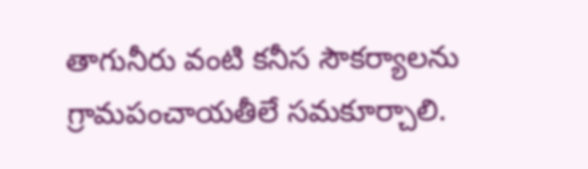తాగునీరు వంటి కనీస సౌకర్యాలను గ్రామపంచాయతీలే సమకూర్చాలి.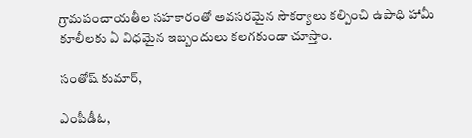గ్రామపంచాయతీల సహకారంతో అవసరమైన సౌకర్యాలు కల్పించి ఉపాధి హామీ కూలీలకు ఏ విధమైన ఇబ్బందులు కలగకుండా చూస్తాం.

సంతోష్ కుమార్,

ఎంపీడీఓ,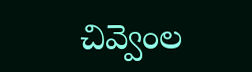చివ్వెంల